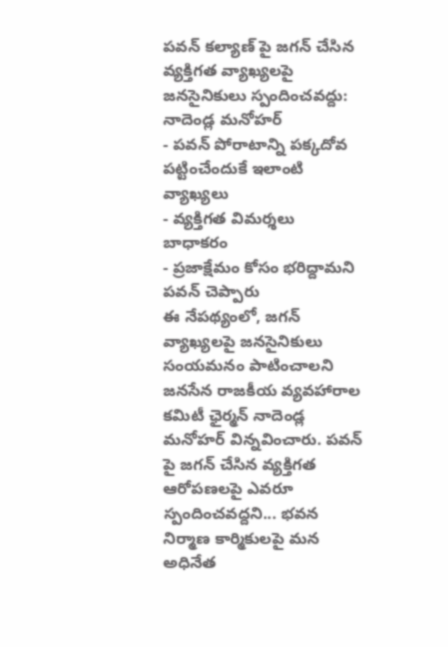పవన్ కల్యాణ్ పై జగన్ చేసిన వ్యక్తిగత వ్యాఖ్యలపై జనసైనికులు స్పందించవద్దు: నాదెండ్ల మనోహర్
- పవన్ పోరాటాన్ని పక్కదోవ పట్టించేందుకే ఇలాంటి వ్యాఖ్యలు
- వ్యక్తిగత విమర్శలు బాధాకరం
- ప్రజాక్షేమం కోసం భరిద్దామని పవన్ చెప్పారు
ఈ నేపథ్యంలో, జగన్ వ్యాఖ్యలపై జనసైనికులు సంయమనం పాటించాలని జనసేన రాజకీయ వ్యవహారాల కమిటీ ఛైర్మన్ నాదెండ్ల మనోహర్ విన్నవించారు. పవన్ పై జగన్ చేసిన వ్యక్తిగత ఆరోపణలపై ఎవరూ స్పందించవద్దని... భవన నిర్మాణ కార్మికులపై మన అధినేత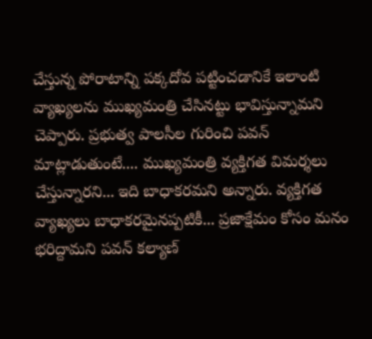చేస్తున్న పోరాటాన్ని పక్కదోవ పట్టించడానికే ఇలాంటి వ్యాఖ్యలను ముఖ్యమంత్రి చేసినట్టు భావిస్తున్నామని చెప్పారు. ప్రభుత్వ పాలసీల గురించి పవన్ మాట్లాడుతుంటే.... ముఖ్యమంత్రి వ్యక్తిగత విమర్శలు చేస్తున్నారని... ఇది బాధాకరమని అన్నారు. వ్యక్తిగత వ్యాఖ్యలు బాధాకరమైనప్పటికీ... ప్రజాక్షేమం కోసం మనం భరిద్దామని పవన్ కల్యాణ్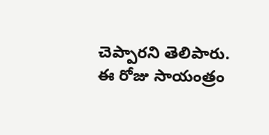చెప్పారని తెలిపారు. ఈ రోజు సాయంత్రం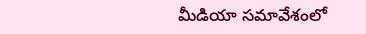మీడియా సమావేశంలో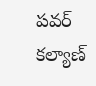పవర్ కల్యాణ్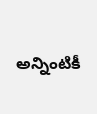అన్నింటికీ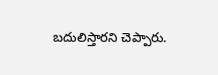బదులిస్తారని చెప్పారు.